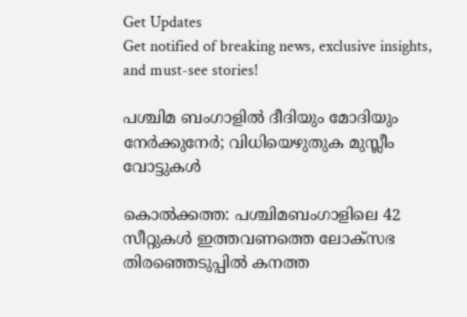Get Updates
Get notified of breaking news, exclusive insights, and must-see stories!

പശ്ചിമ ബംഗാളിൽ ദീദിയും മോദിയും നേർക്കുനേർ; വിധിയെഴുതുക മുസ്ലീം വോട്ടുകൾ

കൊല്‍ക്കത്ത: പശ്ചിമബംഗാളിലെ 42 സീറ്റുകള്‍ ഇത്തവണത്തെ ലോക്‌സഭ തിരഞ്ഞെടുപ്പില്‍ കനത്ത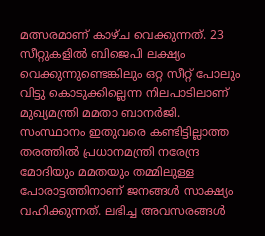മത്സരമാണ് കാഴ്ച വെക്കുന്നത്. 23 സീറ്റുകളില്‍ ബിജെപി ലക്ഷ്യം വെക്കുന്നുണ്ടെങ്കിലും ഒറ്റ സീറ്റ് പോലും വിട്ടു കൊടുക്കില്ലെന്ന നിലപാടിലാണ് മുഖ്യമന്ത്രി മമതാ ബാനര്‍ജി. സംസ്ഥാനം ഇതുവരെ കണ്ടിട്ടില്ലാത്ത തരത്തില്‍ പ്രധാനമന്ത്രി നരേന്ദ്ര മോദിയും മമതയും തമ്മിലുള്ള പോരാട്ടത്തിനാണ് ജനങ്ങള്‍ സാക്ഷ്യം വഹിക്കുന്നത്. ലഭിച്ച അവസരങ്ങള്‍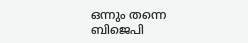ഒന്നും തന്നെ ബിജെപി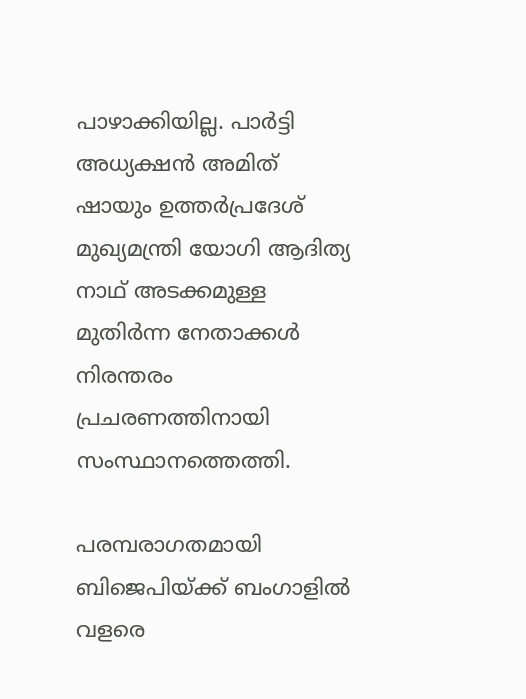പാഴാക്കിയില്ല. പാര്‍ട്ടി അധ്യക്ഷന്‍ അമിത് ഷായും ഉത്തര്‍പ്രദേശ് മുഖ്യമന്ത്രി യോഗി ആദിത്യ നാഥ് അടക്കമുള്ള മുതിര്‍ന്ന നേതാക്കള്‍ നിരന്തരം പ്രചരണത്തിനായി സംസ്ഥാനത്തെത്തി.

പരമ്പരാഗതമായി ബിജെപിയ്ക്ക് ബംഗാളില്‍ വളരെ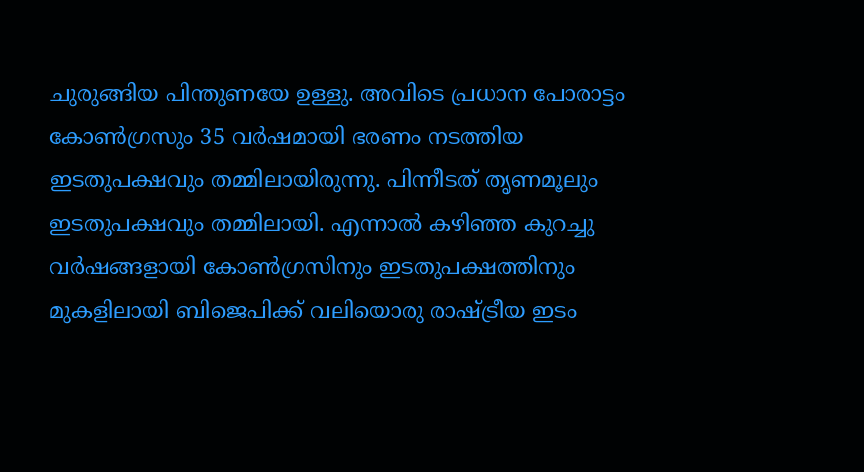ചുരുങ്ങിയ പിന്തുണയേ ഉള്ളു. അവിടെ പ്രധാന പോരാട്ടം കോണ്‍ഗ്രസും 35 വര്‍ഷമായി ഭരണം നടത്തിയ ഇടതുപക്ഷവും തമ്മിലായിരുന്നു. പിന്നീടത് തൃണമൂലും ഇടതുപക്ഷവും തമ്മിലായി. എന്നാല്‍ കഴിഞ്ഞ കുറച്ചു വര്‍ഷങ്ങളായി കോണ്‍ഗ്രസിനും ഇടതുപക്ഷത്തിനും മുകളിലായി ബിജെപിക്ക് വലിയൊരു രാഷ്ട്രീയ ഇടം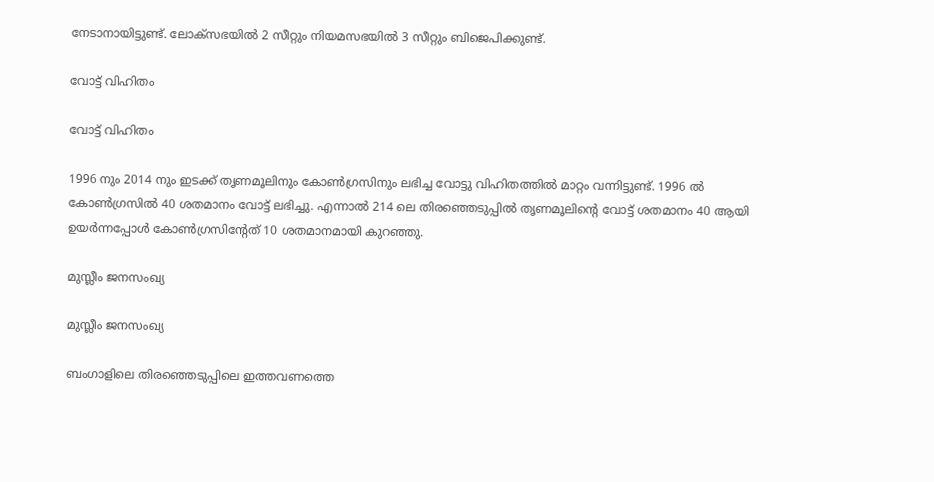നേടാനായിട്ടുണ്ട്. ലോക്‌സഭയില്‍ 2 സീറ്റും നിയമസഭയില്‍ 3 സീറ്റും ബിജെപിക്കുണ്ട്.

വോട്ട് വിഹിതം

വോട്ട് വിഹിതം

1996 നും 2014 നും ഇടക്ക് തൃണമൂലിനും കോണ്‍ഗ്രസിനും ലഭിച്ച വോട്ടു വിഹിതത്തില്‍ മാറ്റം വന്നിട്ടുണ്ട്. 1996 ല്‍ കോണ്‍ഗ്രസില്‍ 40 ശതമാനം വോട്ട് ലഭിച്ചു. എന്നാല്‍ 214 ലെ തിരഞ്ഞെടുപ്പില്‍ തൃണമൂലിന്റെ വോട്ട് ശതമാനം 40 ആയി ഉയര്‍ന്നപ്പോള്‍ കോണ്‍ഗ്രസിന്റേത് 10 ശതമാനമായി കുറഞ്ഞു.

മുസ്ലീം ജനസംഖ്യ

മുസ്ലീം ജനസംഖ്യ

ബംഗാളിലെ തിരഞ്ഞെടുപ്പിലെ ഇത്തവണത്തെ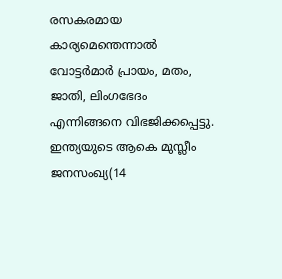രസകരമായ കാര്യമെന്തെന്നാല്‍ വോട്ടര്‍മാര്‍ പ്രായം, മതം, ജാതി, ലിംഗഭേദം എന്നിങ്ങനെ വിഭജിക്കപ്പെട്ടു. ഇന്ത്യയുടെ ആകെ മുസ്ലീം ജനസംഖ്യ(14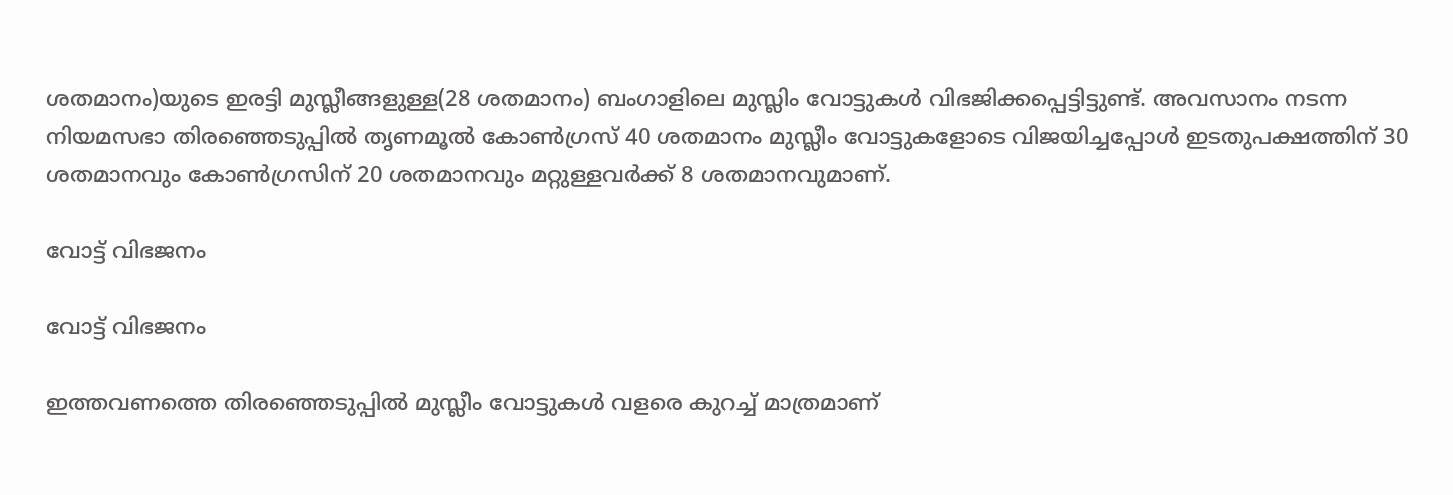ശതമാനം)യുടെ ഇരട്ടി മുസ്ലീങ്ങളുള്ള(28 ശതമാനം) ബംഗാളിലെ മുസ്ലിം വോട്ടുകള്‍ വിഭജിക്കപ്പെട്ടിട്ടുണ്ട്. അവസാനം നടന്ന നിയമസഭാ തിരഞ്ഞെടുപ്പില്‍ തൃണമൂല്‍ കോണ്‍ഗ്രസ് 40 ശതമാനം മുസ്ലീം വോട്ടുകളോടെ വിജയിച്ചപ്പോള്‍ ഇടതുപക്ഷത്തിന് 30 ശതമാനവും കോണ്‍ഗ്രസിന് 20 ശതമാനവും മറ്റുള്ളവര്‍ക്ക് 8 ശതമാനവുമാണ്.

വോട്ട് വിഭജനം

വോട്ട് വിഭജനം

ഇത്തവണത്തെ തിരഞ്ഞെടുപ്പില്‍ മുസ്ലീം വോട്ടുകള്‍ വളരെ കുറച്ച് മാത്രമാണ്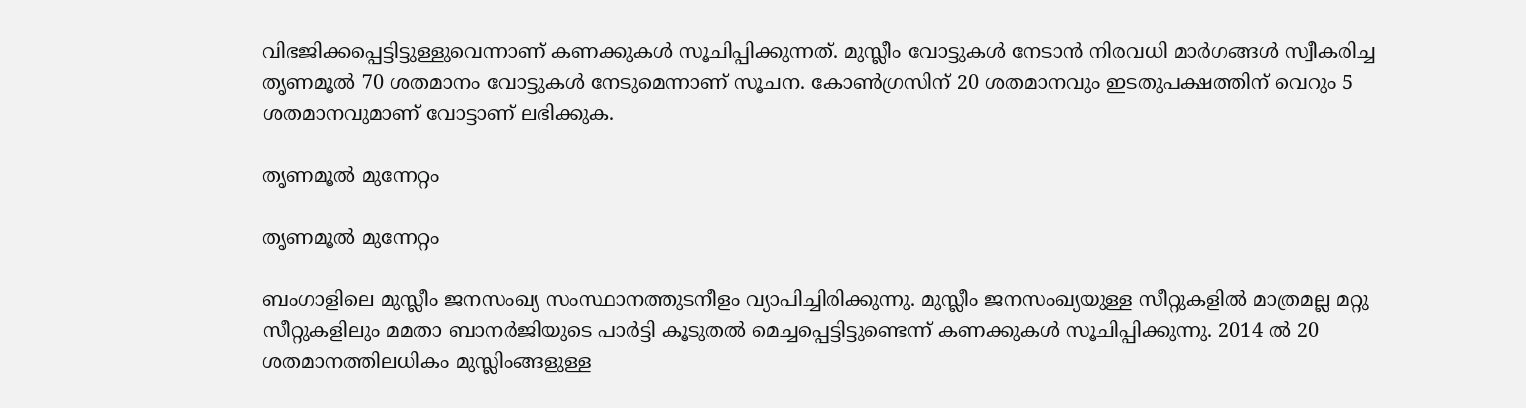വിഭജിക്കപ്പെട്ടിട്ടുള്ളുവെന്നാണ് കണക്കുകള്‍ സൂചിപ്പിക്കുന്നത്. മുസ്ലീം വോട്ടുകള്‍ നേടാന്‍ നിരവധി മാര്‍ഗങ്ങള്‍ സ്വീകരിച്ച തൃണമൂല്‍ 70 ശതമാനം വോട്ടുകള്‍ നേടുമെന്നാണ് സൂചന. കോണ്‍ഗ്രസിന് 20 ശതമാനവും ഇടതുപക്ഷത്തിന് വെറും 5 ശതമാനവുമാണ് വോട്ടാണ് ലഭിക്കുക.

തൃണമൂൽ മുന്നേറ്റം

തൃണമൂൽ മുന്നേറ്റം

ബംഗാളിലെ മുസ്ലീം ജനസംഖ്യ സംസ്ഥാനത്തുടനീളം വ്യാപിച്ചിരിക്കുന്നു. മുസ്ലീം ജനസംഖ്യയുള്ള സീറ്റുകളില്‍ മാത്രമല്ല മറ്റു സീറ്റുകളിലും മമതാ ബാനര്‍ജിയുടെ പാര്‍ട്ടി കൂടുതല്‍ മെച്ചപ്പെട്ടിട്ടുണ്ടെന്ന് കണക്കുകള്‍ സൂചിപ്പിക്കുന്നു. 2014 ല്‍ 20 ശതമാനത്തിലധികം മുസ്ലിംങ്ങളുള്ള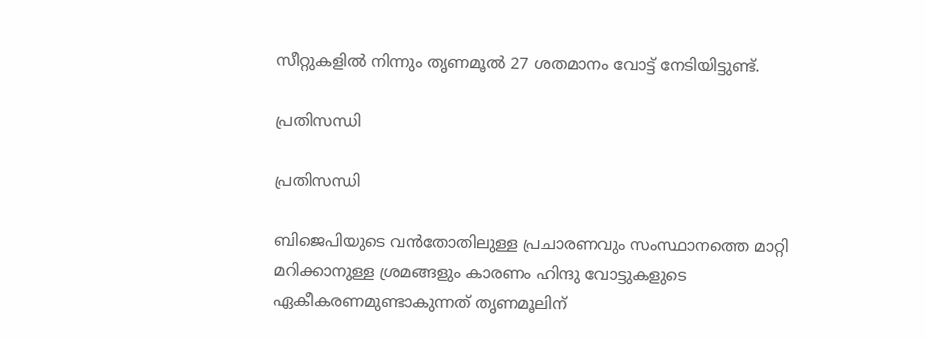സീറ്റുകളില്‍ നിന്നും തൃണമൂല്‍ 27 ശതമാനം വോട്ട് നേടിയിട്ടുണ്ട്.

പ്രതിസന്ധി

പ്രതിസന്ധി

ബിജെപിയുടെ വന്‍തോതിലുള്ള പ്രചാരണവും സംസ്ഥാനത്തെ മാറ്റി മറിക്കാനുള്ള ശ്രമങ്ങളും കാരണം ഹിന്ദു വോട്ടുകളുടെ ഏകീകരണമുണ്ടാകുന്നത് തൃണമൂലിന്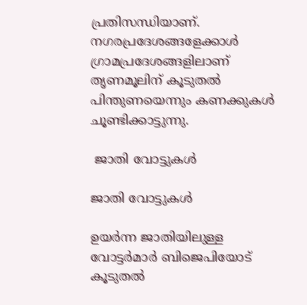പ്രതിസന്ധിയാണ്. നഗരപ്രദേശങ്ങളേക്കാള്‍ ഗ്രാമപ്രദേശങ്ങളിലാണ് തൃണമൂലിന് കൂടുതല്‍ പിന്തുണയെന്നും കണക്കുകള്‍ ചൂണ്ടിക്കാട്ടുന്നു.

 ജാതി വോട്ടുകൾ

ജാതി വോട്ടുകൾ

ഉയര്‍ന്ന ജാതിയിലുള്ള വോട്ടര്‍മാര്‍ ബിജെപിയോട് കൂടുതല്‍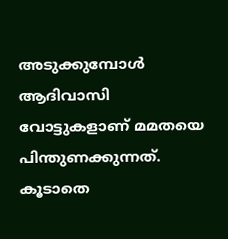അടുക്കുമ്പോള്‍ ആദിവാസി വോട്ടുകളാണ് മമതയെ പിന്തുണക്കുന്നത്. കൂടാതെ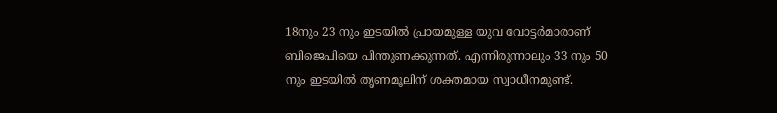18നും 23 നും ഇടയില്‍ പ്രായമുള്ള യുവ വോട്ടര്‍മാരാണ് ബിജെപിയെ പിന്തുണക്കുന്നത്. എന്നിരുന്നാലും 33 നും 50 നും ഇടയില്‍ തൃണമൂലിന് ശക്തമായ സ്വാധീനമുണ്ട്.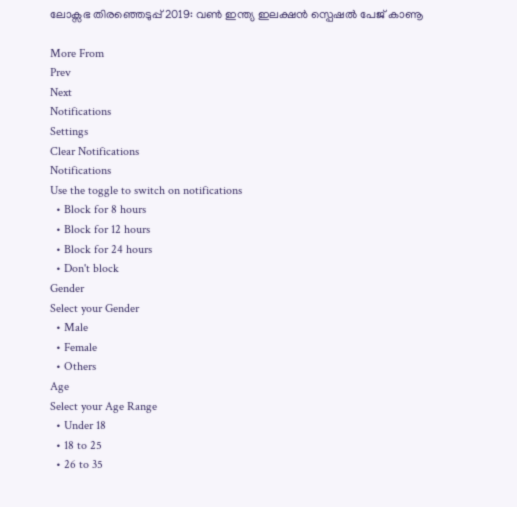ലോക്സഭ തിരഞ്ഞെടുപ്പ് 2019: വൺ ഇന്ത്യ ഇലക്ഷൻ സ്പെഷൽ പേജ് കാണൂ

More From
Prev
Next
Notifications
Settings
Clear Notifications
Notifications
Use the toggle to switch on notifications
  • Block for 8 hours
  • Block for 12 hours
  • Block for 24 hours
  • Don't block
Gender
Select your Gender
  • Male
  • Female
  • Others
Age
Select your Age Range
  • Under 18
  • 18 to 25
  • 26 to 35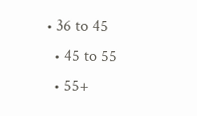• 36 to 45
  • 45 to 55
  • 55+